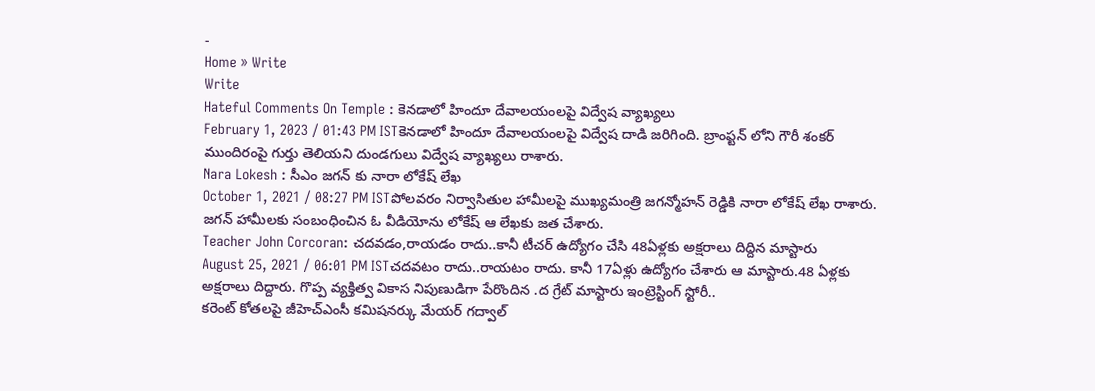-
Home » Write
Write
Hateful Comments On Temple : కెనడాలో హిందూ దేవాలయంలపై విద్వేష వ్యాఖ్యలు
February 1, 2023 / 01:43 PM ISTకెనడాలో హిందూ దేవాలయంలపై విద్వేష దాడి జరిగింది. బ్రాంప్టన్ లోని గౌరీ శంకర్ ముందిరంపై గుర్తు తెలియని దుండగులు విద్వేష వ్యాఖ్యలు రాశారు.
Nara Lokesh : సీఎం జగన్ కు నారా లోకేష్ లేఖ
October 1, 2021 / 08:27 PM ISTపోలవరం నిర్వాసితుల హామీలపై ముఖ్యమంత్రి జగన్మోహన్ రెడ్డికి నారా లోకేష్ లేఖ రాశారు. జగన్ హామీలకు సంబంధించిన ఓ వీడియోను లోకేష్ ఆ లేఖకు జత చేశారు.
Teacher John Corcoran: చదవడం,రాయడం రాదు..కానీ టీచర్ ఉద్యోగం చేసి 48ఏళ్లకు అక్షరాలు దిద్దిన మాస్టారు
August 25, 2021 / 06:01 PM ISTచదవటం రాదు..రాయటం రాదు. కానీ 17ఏళ్లు ఉద్యోగం చేశారు ఆ మాస్టారు.48 ఏళ్లకు అక్షరాలు దిద్దారు. గొప్ప వ్యక్తిత్వ వికాస నిపుణుడిగా పేరొందిన .ద గ్రేట్ మాస్టారు ఇంట్రెస్టింగ్ స్టోరీ..
కరెంట్ కోతలపై జీహెచ్ఎంసీ కమిషనర్కు మేయర్ గద్వాల్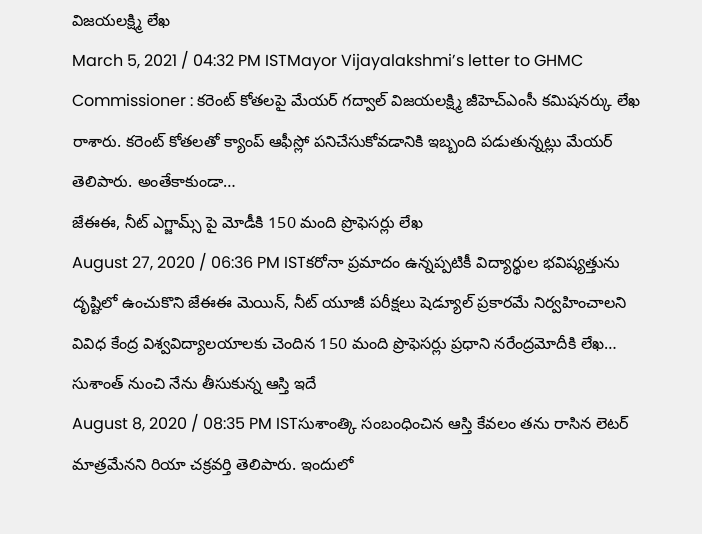విజయలక్ష్మి లేఖ
March 5, 2021 / 04:32 PM ISTMayor Vijayalakshmi’s letter to GHMC Commissioner : కరెంట్ కోతలపై మేయర్ గద్వాల్ విజయలక్ష్మి జీహెచ్ఎంసీ కమిషనర్కు లేఖ రాశారు. కరెంట్ కోతలతో క్యాంప్ ఆఫీస్లో పనిచేసుకోవడానికి ఇబ్బంది పడుతున్నట్లు మేయర్ తెలిపారు. అంతేకాకుండా…
జేఈఈ, నీట్ ఎగ్జామ్స్ పై మోడీకి 150 మంది ప్రొఫెసర్లు లేఖ
August 27, 2020 / 06:36 PM ISTకరోనా ప్రమాదం ఉన్నప్పటికీ విద్యార్థుల భవిష్యత్తును దృష్టిలో ఉంచుకొని జేఈఈ మెయిన్, నీట్ యూజీ పరీక్షలు షెడ్యూల్ ప్రకారమే నిర్వహించాలని వివిధ కేంద్ర విశ్వవిద్యాలయాలకు చెందిన 150 మంది ప్రొఫెసర్లు ప్రధాని నరేంద్రమోదీకి లేఖ…
సుశాంత్ నుంచి నేను తీసుకున్న ఆస్తి ఇదే
August 8, 2020 / 08:35 PM ISTసుశాంత్కి సంబంధించిన ఆస్తి కేవలం తను రాసిన లెటర్ మాత్రమేనని రియా చక్రవర్తి తెలిపారు. ఇందులో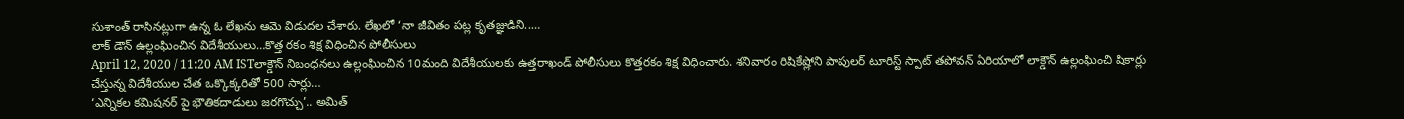సుశాంత్ రాసినట్లుగా ఉన్న ఓ లేఖను ఆమె విడుదల చేశారు. లేఖలో ‘నా జీవితం పట్ల కృతజ్ఞుడిని..…
లాక్ డౌన్ ఉల్లంఘించిన విదేశీయులు…కొత్త రకం శిక్ష విధించిన పోలీసులు
April 12, 2020 / 11:20 AM ISTలాక్డౌన్ నిబంధనలు ఉల్లంఘించిన 10మంది విదేశీయులకు ఉత్తరాఖండ్ పోలీసులు కొత్తరకం శిక్ష విధించారు. శనివారం రిషికేష్లోని పాపులర్ టూరిస్ట్ స్పాట్ తపోవన్ ఏరియాలో లాక్డౌన్ ఉల్లంఘించి షికార్లు చేస్తున్న విదేశీయుల చేత ఒక్కొక్కరితో 500 సార్లు…
‘ఎన్నికల కమిషనర్ పై భౌతికదాడులు జరగొచ్చు’.. అమిత్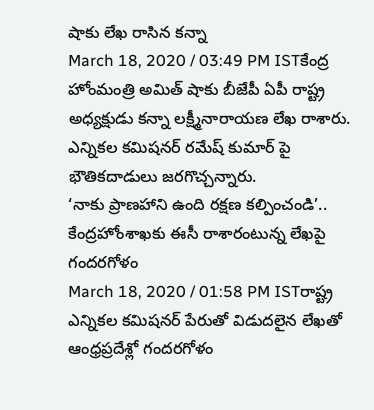షాకు లేఖ రాసిన కన్నా
March 18, 2020 / 03:49 PM ISTకేంద్ర హోంమంత్రి అమిత్ షాకు బీజేపీ ఏపీ రాష్ట్ర అధ్యక్షుడు కన్నా లక్ష్మీనారాయణ లేఖ రాశారు. ఎన్నికల కమిషనర్ రమేష్ కుమార్ పై భౌతికదాడులు జరగొచ్చన్నారు.
‘నాకు ప్రాణహాని ఉంది రక్షణ కల్పించండి’.. కేంద్రహోంశాఖకు ఈసీ రాశారంటున్న లేఖపై గందరగోళం
March 18, 2020 / 01:58 PM ISTరాష్ట్ర ఎన్నికల కమిషనర్ పేరుతో విడుదలైన లేఖతో ఆంధ్రప్రదేశ్లో గందరగోళం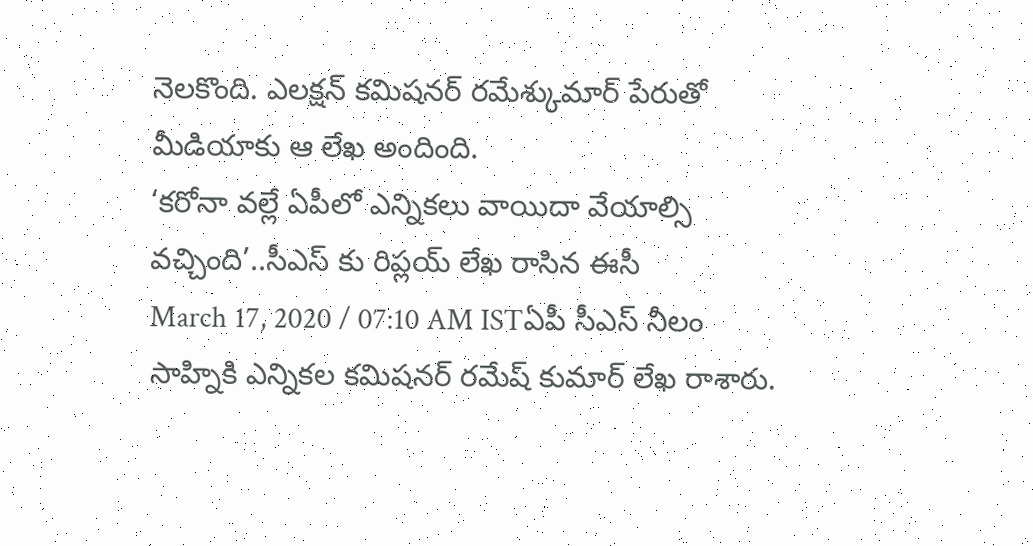నెలకొంది. ఎలక్షన్ కమిషనర్ రమేశ్కుమార్ పేరుతో మీడియాకు ఆ లేఖ అందింది.
‘కరోనా వల్లే ఏపీలో ఎన్నికలు వాయిదా వేయాల్సి వచ్చింది’..సీఎస్ కు రిప్లయ్ లేఖ రాసిన ఈసీ
March 17, 2020 / 07:10 AM ISTఏపీ సీఎస్ నీలం సాహ్నికి ఎన్నికల కమిషనర్ రమేష్ కుమార్ లేఖ రాశారు.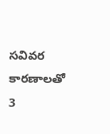సవివర కారణాలతో 3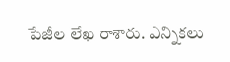పేజీల లేఖ రాశారు. ఎన్నికలు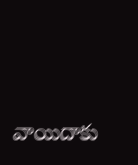వాయిదాకు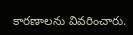కారణాలను వివరించారు.